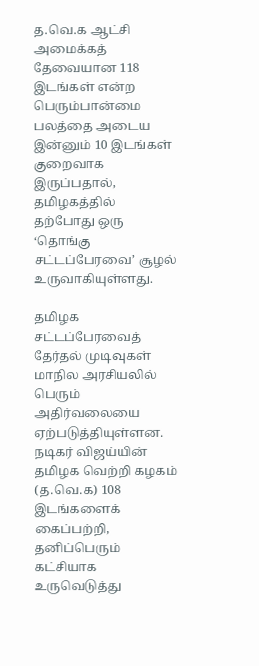த.வெ.க ஆட்சி அமைக்கத் தேவையான 118 இடங்கள் என்ற பெரும்பான்மை பலத்தை அடைய இன்னும் 10 இடங்கள் குறைவாக இருப்பதால், தமிழகத்தில் தற்போது ஒரு ‘தொங்கு சட்டப்பேரவை’ சூழல் உருவாகியுள்ளது.

தமிழக சட்டப்பேரவைத் தேர்தல் முடிவுகள் மாநில அரசியலில் பெரும் அதிர்வலையை ஏற்படுத்தியுள்ளன. நடிகர் விஜய்யின் தமிழக வெற்றி கழகம் (த.வெ.க) 108 இடங்களைக் கைப்பற்றி, தனிப்பெரும் கட்சியாக உருவெடுத்து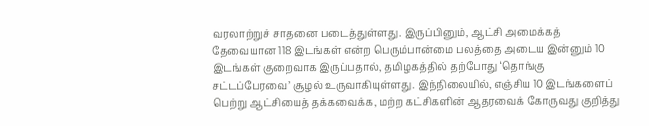வரலாற்றுச் சாதனை படைத்துள்ளது. இருப்பினும், ஆட்சி அமைக்கத் தேவையான 118 இடங்கள் என்ற பெரும்பான்மை பலத்தை அடைய இன்னும் 10 இடங்கள் குறைவாக இருப்பதால், தமிழகத்தில் தற்போது ‘தொங்கு சட்டப்பேரவை’ சூழல் உருவாகியுள்ளது. இந்நிலையில், எஞ்சிய 10 இடங்களைப் பெற்று ஆட்சியைத் தக்கவைக்க, மற்ற கட்சிகளின் ஆதரவைக் கோருவது குறித்து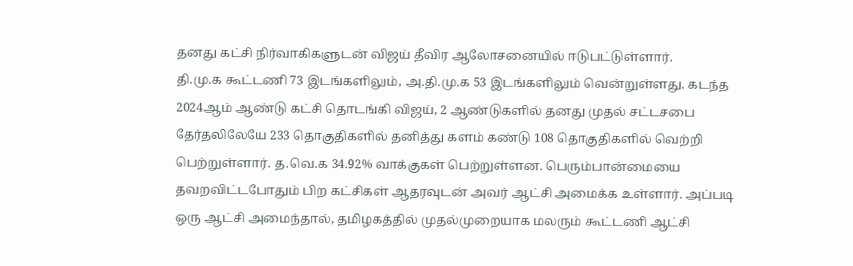தனது கட்சி நிர்வாகிகளுடன் விஜய் தீவிர ஆலோசனையில் ஈடுபட்டுள்ளார்.
தி.மு.க கூட்டணி 73 இடங்களிலும், அ.தி.மு.க 53 இடங்களிலும் வென்றுள்ளது. கடந்த 2024ஆம் ஆண்டு கட்சி தொடங்கி விஜய், 2 ஆண்டுகளில் தனது முதல் சட்டசபை தேர்தலிலேயே 233 தொகுதிகளில் தனித்து களம் கண்டு 108 தொகுதிகளில் வெற்றி பெற்றுள்ளார். த.வெ.க 34.92% வாக்குகள் பெற்றுள்ளன. பெரும்பான்மையை தவறவிட்டபோதும் பிற கட்சிகள் ஆதரவுடன் அவர் ஆட்சி அமைக்க உள்ளார். அப்படி ஒரு ஆட்சி அமைந்தால், தமிழகத்தில் முதல்முறையாக மலரும் கூட்டணி ஆட்சி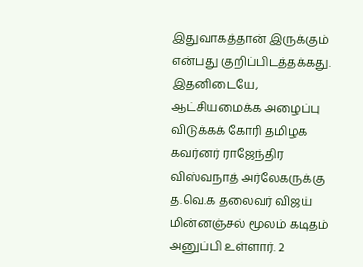இதுவாகத்தான் இருக்கும் என்பது குறிப்பிடத்தக்கது.
இதனிடையே, ஆட்சியமைக்க அழைப்பு விடுக்கக் கோரி தமிழக கவர்னர் ராஜேந்திர விஸ்வநாத் அர்லேகருக்கு த.வெ.க தலைவர் விஜய் மின்னஞ்சல் மூலம் கடிதம் அனுப்பி உள்ளார். 2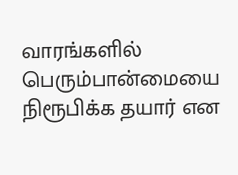வாரங்களில் பெரும்பான்மையை நிரூபிக்க தயார் என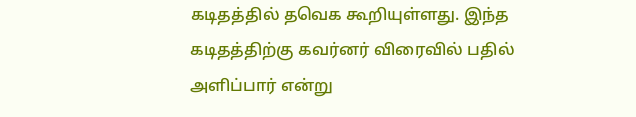கடிதத்தில் தவெக கூறியுள்ளது. இந்த கடிதத்திற்கு கவர்னர் விரைவில் பதில் அளிப்பார் என்று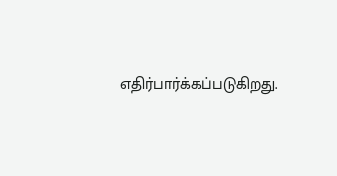எதிர்பார்க்கப்படுகிறது.